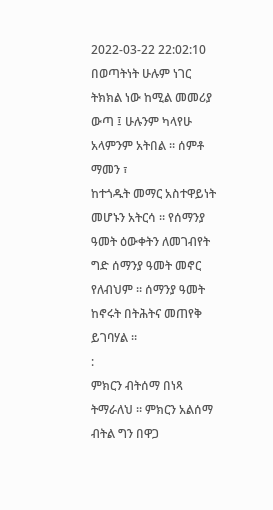2022-03-22 22:02:10
በወጣትነት ሁሉም ነገር ትክክል ነው ከሚል መመሪያ
ውጣ ፤ ሁሉንም ካላየሁ አላምንም አትበል ። ሰምቶ ማመን ፣
ከተጎዱት መማር አስተዋይነት መሆኑን አትርሳ ። የሰማንያ
ዓመት ዕውቀትን ለመገብየት ግድ ሰማንያ ዓመት መኖር
የለብህም ። ሰማንያ ዓመት ከኖሩት በትሕትና መጠየቅ
ይገባሃል ።
:
ምክርን ብትሰማ በነጻ ትማራለህ ። ምክርን አልሰማ
ብትል ግን በዋጋ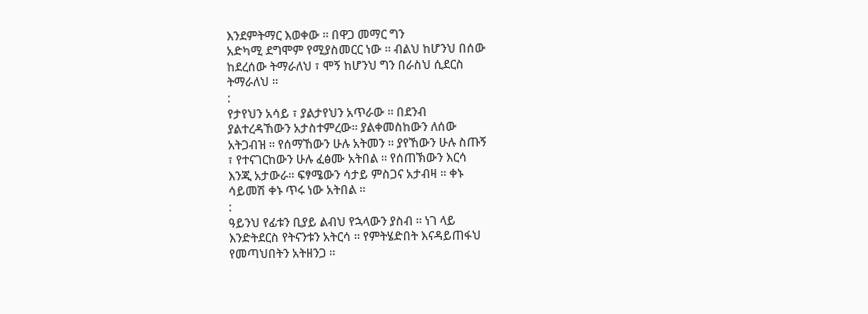እንደምትማር እወቀው ። በዋጋ መማር ግን
አድካሚ ደግሞም የሚያስመርር ነው ። ብልህ ከሆንህ በሰው
ከደረሰው ትማራለህ ፣ ሞኝ ከሆንህ ግን በራስህ ሲደርስ
ትማራለህ ።
:
የታየህን አሳይ ፣ ያልታየህን አጥራው ። በደንብ
ያልተረዳኸውን አታስተምረው። ያልቀመስከውን ለሰው
አትጋብዝ ። የሰማኸውን ሁሉ አትመን ። ያየኸውን ሁሉ ስጡኝ
፣ የተናገርከውን ሁሉ ፈፅሙ አትበል ። የሰጠኽውን እርሳ
እንጂ አታውራ። ፍፃሜውን ሳታይ ምስጋና አታብዛ ። ቀኑ
ሳይመሽ ቀኑ ጥሩ ነው አትበል ።
:
ዓይንህ የፊቱን ቢያይ ልብህ የኋላውን ያስብ ። ነገ ላይ
እንድትደርስ የትናንቱን አትርሳ ። የምትሄድበት እናዳይጠፋህ
የመጣህበትን አትዘንጋ ።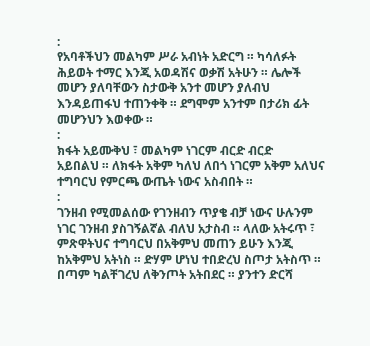:
የአባቶችህን መልካም ሥራ አብነት አድርግ ። ካሳለፉት
ሕይወት ተማር እንጂ አወዳሽና ወቃሽ አትሁን ። ሌሎች
መሆን ያለባቸውን ስታውቅ አንተ መሆን ያለብህ
እንዳይጠፋህ ተጠንቀቅ ። ደግሞም አንተም በታሪክ ፊት
መሆንህን እወቀው ።
:
ክፋት አይሙቅህ ፣ መልካም ነገርም ብርድ ብርድ
አይበልህ ። ለክፋት አቅም ካለህ ለበጎ ነገርም አቅም አለህና
ተግባርህ የምርጫ ውጤት ነውና አስብበት ።
:
ገንዘብ የሚመልሰው የገንዘብን ጥያቄ ብቻ ነውና ሁሉንም
ነገር ገንዘብ ያስገኝልኛል ብለህ አታስብ ። ላለው አትሩጥ ፣
ምጽዋትህና ተግባርህ በአቅምህ መጠን ይሁን እንጂ
ከአቅምህ አትነስ ። ድሃም ሆነህ ተበድረህ ስጦታ አትስጥ ።
በጣም ካልቸገረህ ለቅንጦት አትበደር ። ያንተን ድርሻ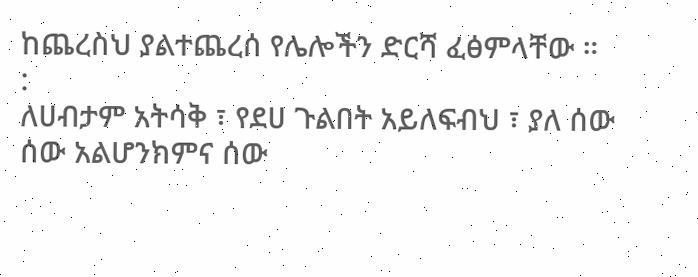ከጨረስህ ያልተጨረሰ የሌሎችን ድርሻ ፈፅምላቸው ።
:
ለሀብታም አትሳቅ ፣ የደሀ ጉልበት አይለፍብህ ፣ ያለ ሰው
ሰው አልሆንክምና ሰው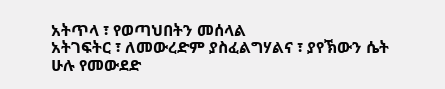አትጥላ ፣ የወጣህበትን መሰላል
አትገፍትር ፣ ለመውረድም ያስፈልግሃልና ፣ ያየኽውን ሴት
ሁሉ የመውደድ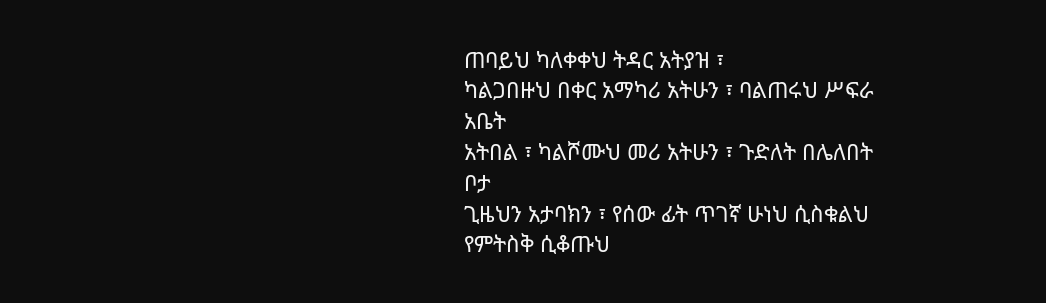ጠባይህ ካለቀቀህ ትዳር አትያዝ ፣
ካልጋበዙህ በቀር አማካሪ አትሁን ፣ ባልጠሩህ ሥፍራ አቤት
አትበል ፣ ካልሾሙህ መሪ አትሁን ፣ ጉድለት በሌለበት ቦታ
ጊዜህን አታባክን ፣ የሰው ፊት ጥገኛ ሁነህ ሲስቁልህ
የምትስቅ ሲቆጡህ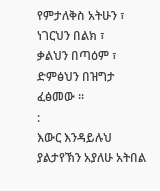የምታለቅስ አትሁን ፣ ነገርህን በልክ ፣
ቃልህን በጣዕም ፣ ድምፅህን በዝግታ ፈፅመው ።
:
እውር እንዳይሉህ ያልታየኽን አያለሁ አትበል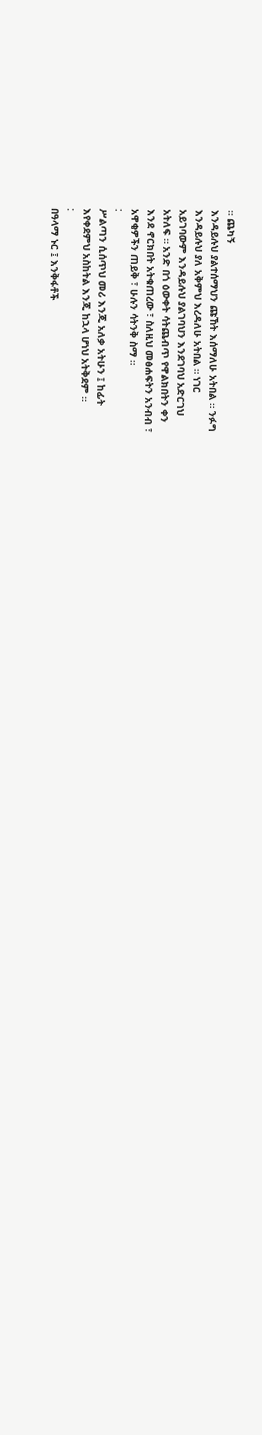። ጨካኝ
እንዳይሉህ ያልተሰማህን ጩኸት እሰማለሁ አትበል ። ንፉግ
እንዳይሉህ ያለ አቅምህ እረዳለሁ አትበል ። ነገር
አይገባውም እንዳይሉህ ያልገባህን እንደገባህ አድርገህ
አትለፍ ። አንድ በጎ ዕውቀት ሳትጨብጥ የዋልክበትን ቀን
እንደ ኖርክበት አትቁጠረው ፣ ስለዚህ መፅሐፍትን አንብብ ፣
አዋቂዎችን ጠይቅ ፣ ሁሉን ሳትንቅ ስማ ።
:
ሥልጣን ሲሰጥህ መሪ እንጂ አለቃ አትሁን ፤ ከፊት
እየቀደምህ አስከትል እንጂ ከኋላ ሆነህ አትቅደም ።
:
በዓላማ ኑር ፤ እንቅፋቶች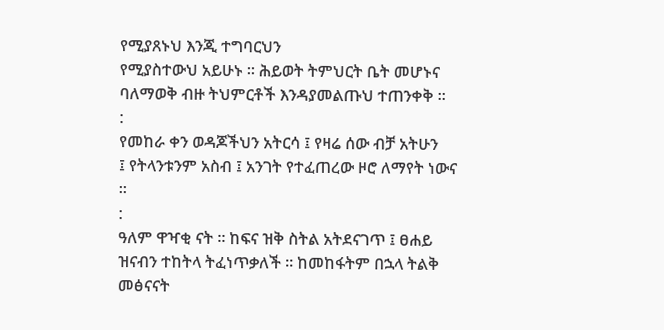የሚያጸኑህ እንጂ ተግባርህን
የሚያስተውህ አይሁኑ ። ሕይወት ትምህርት ቤት መሆኑና
ባለማወቅ ብዙ ትህምርቶች እንዳያመልጡህ ተጠንቀቅ ።
:
የመከራ ቀን ወዳጆችህን አትርሳ ፤ የዛሬ ሰው ብቻ አትሁን
፤ የትላንቱንም አስብ ፤ አንገት የተፈጠረው ዞሮ ለማየት ነውና
።
:
ዓለም ዋዣቂ ናት ። ከፍና ዝቅ ስትል አትደናገጥ ፤ ፀሐይ
ዝናብን ተከትላ ትፈነጥቃለች ። ከመከፋትም በኋላ ትልቅ
መፅናናት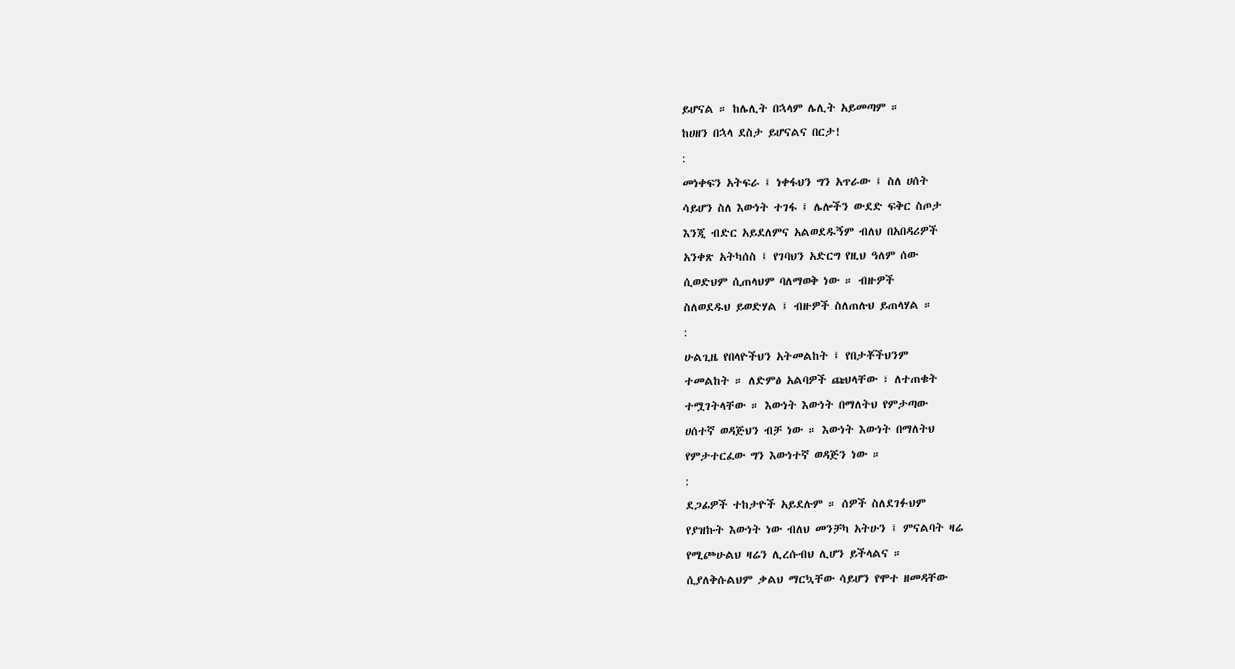ይሆናል ። ከሌሊት በኋላም ሌሊት አይመጣም ።
ከሀዘን በኋላ ደስታ ይሆናልና በርታ!
:
መነቀፍን አትፍራ ፤ ነቀፋህን ግን አጥራው ፤ ስለ ሀሰት
ሳይሆን ስለ እውነት ተገፋ ፤ ሌሎችን ውደድ ፍቅር ስጦታ
እንጂ ብድር አይደለምና አልወደዱኝም ብለህ በአበዳሪዎች
አንቀጽ አትካሰስ ፤ የገባህን አድርግ የዚህ ዓለም ሰው
ሲወድህም ሲጠላህም ባለማወቅ ነው ። ብዙዎች
ስለወደዱህ ይወድሃል ፤ ብዙዎች ስለጠሉህ ይጠላሃል ።
:
ሁልጊዜ የበላዮችህን አትመልከት ፤ የበታቾችህንም
ተመልከት ። ለድምፅ አልባዎች ጩህላቸው ፣ ለተጠቁት
ተሟገትላቸው ። እውነት እውነት በማለትህ የምታጣው
ሀሰተኛ ወዳጅህን ብቻ ነው ። እውነት እውነት በማለትህ
የምታተርፈው ግን እውነተኛ ወዳጅን ነው ።
:
ደጋፊዎች ተከታዮች አይደሉም ። ሰዎች ስለደገፉህም
የያዝኩት እውነት ነው ብለህ መንቻካ አትሁን ፤ ምናልባት ዛሬ
የሚጮሁልህ ዛሬን ሊረሱብህ ሊሆን ይችላልና ።
ሲያለቅሱልህም ቃልህ ማርኳቸው ሳይሆን የሞተ ዘመዳቸው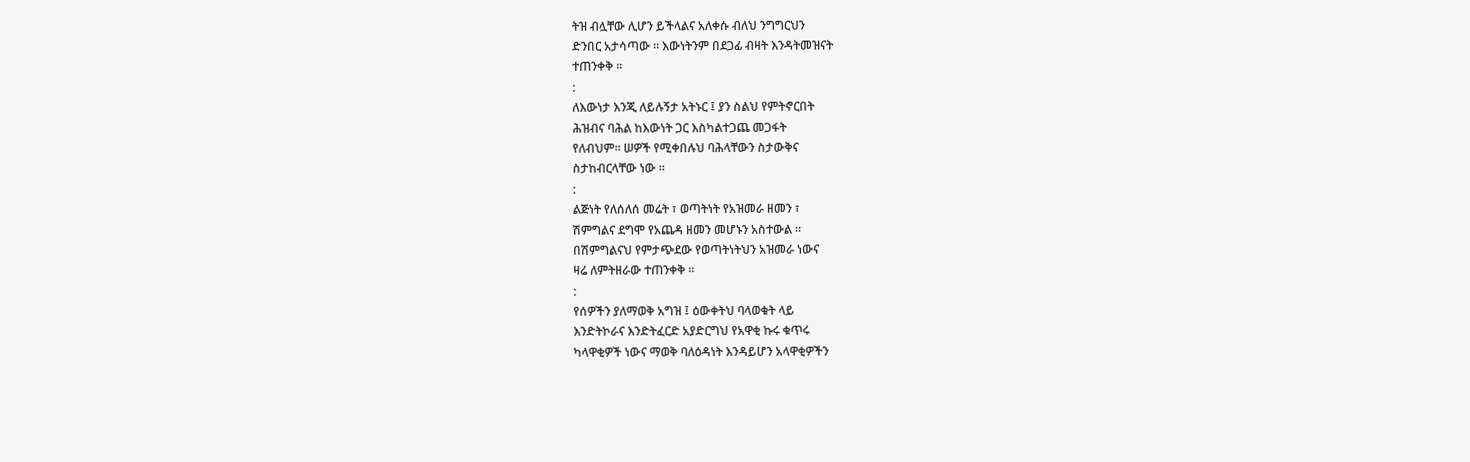ትዝ ብሏቸው ሊሆን ይችላልና አለቀሱ ብለህ ንግግርህን
ድንበር አታሳጣው ። እውነትንም በደጋፊ ብዛት እንዳትመዝናት
ተጠንቀቅ ።
:
ለእውነታ እንጂ ለይሉኝታ አትኑር ፤ ያን ስልህ የምትኖርበት
ሕዝብና ባሕል ከእውነት ጋር እስካልተጋጨ መጋፋት
የለብህም። ሠዎች የሚቀበሉህ ባሕላቸውን ስታውቅና
ስታከብርላቸው ነው ።
:
ልጅነት የለሰለሰ መሬት ፣ ወጣትነት የአዝመራ ዘመን ፣
ሽምግልና ደግሞ የአጨዳ ዘመን መሆኑን አስተውል ።
በሽምግልናህ የምታጭደው የወጣትነትህን አዝመራ ነውና
ዛሬ ለምትዘራው ተጠንቀቅ ።
:
የሰዎችን ያለማወቅ አግዝ ፤ ዕውቀትህ ባላወቁት ላይ
እንድትኮራና እንድትፈርድ አያድርግህ የአዋቂ ኩሩ ቁጥሩ
ካላዋቂዎች ነውና ማወቅ ባለዕዳነት እንዳይሆን አላዋቂዎችን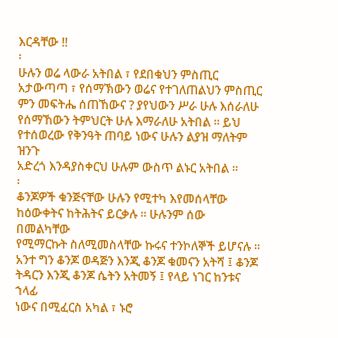እርዳቸው !!
፡
ሁሉን ወሬ ላውራ አትበል ፣ የደበቁህን ምስጢር
አታውጣጣ ፣ የሰማኽውን ወሬና የተገለጠልህን ምስጢር
ምን መፍትሔ ሰጠኸውና ? ያየህውን ሥራ ሁሉ እሰራለሁ
የሰማኸውን ትምህርት ሁሉ እማራለሁ አትበል ። ይህ
የተሰወረው የቅንዓት ጠባይ ነውና ሁሉን ልያዝ ማለትም ዝንጉ
አድረጎ እንዳያስቀርህ ሁሉም ውስጥ ልኑር አትበል ።
፡
ቆንጆዎች ቁንጅናቸው ሁሉን የሚተካ እየመሰላቸው
ከዕውቀትና ከትሕትና ይርቃሉ ። ሁሉንም ሰው በመልካቸው
የሚማርኩት ስለሚመስላቸው ኩሩና ተንኮለኞች ይሆናሉ ።
አንተ ግን ቆንጆ ወዳጅን እንጂ ቆንጆ ቁመናን አትሻ ፤ ቆንጆ
ትዳርን እንጂ ቆንጆ ሴትን አትመኝ ፤ የላይ ነገር ከንቱና ኀላፊ
ነውና በሚፈርስ አካል ፣ ኑሮ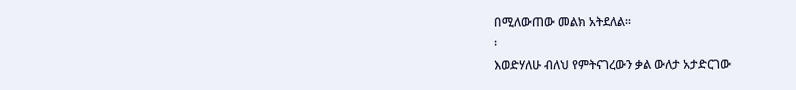በሚለውጠው መልክ አትደለል።
፡
እወድሃለሁ ብለህ የምትናገረውን ቃል ውለታ አታድርገው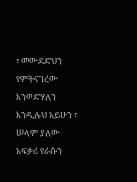፣ መውደድህን የምትናገረው እንወድሃለን እንዲሉህ አይሁን ፣
ሠላም ያለው አፍቃሪ የራሱን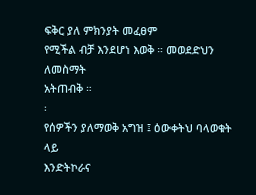ፍቅር ያለ ምክንያት መፈፀም
የሚችል ብቻ እንደሆነ እወቅ ። መወደድህን ለመስማት
አትጠብቅ ።
፡
የሰዎችን ያለማወቅ አግዝ ፤ ዕውቀትህ ባላወቁት ላይ
እንድትኮራና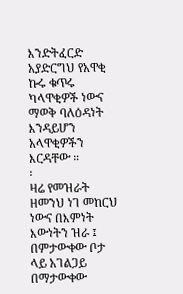እንድትፈርድ አያድርግህ የአዋቂ ኩሩ ቁጥሩ
ካላዋቂዎች ነውና ማወቅ ባለዕዳነት እንዳይሆን አላዋቂዎችን
እርዳቸው ።
፡
ዛሬ የመዝራት ዘመንህ ነገ መከርህ ነውና በእምነት
እውነትን ዝራ ፤ በምታውቀው ቦታ ላይ አገልጋይ
በማታውቀው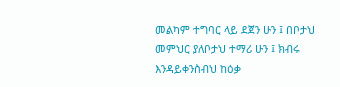መልካም ተግባር ላይ ደጀን ሁን ፤ በቦታህ
መምህር ያለቦታህ ተማሪ ሁን ፤ ክብሩ እንዳይቀንስብህ ከዕቃ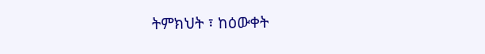ትምክህት ፣ ከዕውቀት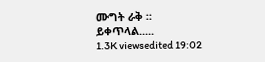ሙግት ራቅ ።
ይቀጥላል.....
1.3K viewsedited 19:02